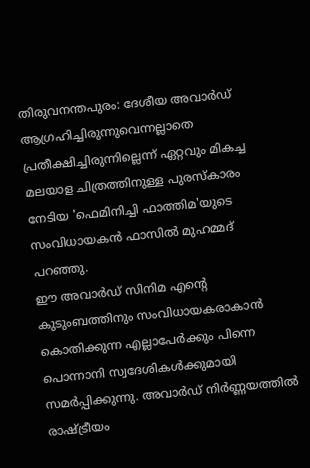തിരുവനന്തപുരം: ദേശീയ അവാർഡ് ആഗ്രഹിച്ചിരുന്നുവെന്നല്ലാതെ പ്രതീക്ഷിച്ചിരുന്നില്ലെന്ന് ഏറ്റവും മികച്ച മലയാള ചിത്രത്തിനുള്ള പുരസ്കാരം നേടിയ 'ഫെമിനിച്ചി ഫാത്തിമ'യുടെ സംവിധായകൻ ഫാസിൽ മുഹമ്മദ് പറഞ്ഞു.
ഈ അവാർഡ് സിനിമ എന്റെ കുടുംബത്തിനും സംവിധായകരാകാൻ കൊതിക്കുന്ന എല്ലാപേർക്കും പിന്നെ പൊന്നാനി സ്വദേശികൾക്കുമായി സമർപ്പിക്കുന്നു. അവാർഡ് നിർണ്ണയത്തിൽ രാഷ്ട്രീയം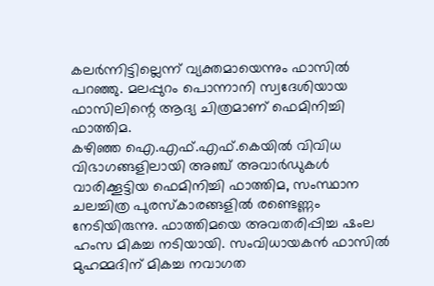കലർന്നിട്ടില്ലെന്ന് വ്യക്തമായെന്നും ഫാസിൽ പറഞ്ഞു. മലപ്പുറം പൊന്നാനി സ്വദേശിയായ ഫാസിലിന്റെ ആദ്യ ചിത്രമാണ് ഫെമിനിച്ചി ഫാത്തിമ.
കഴിഞ്ഞ ഐ.എഫ്.എഫ്.കെയിൽ വിവിധ വിഭാഗങ്ങളിലായി അഞ്ച് അവാർഡുകൾ വാരിക്കൂട്ടിയ ഫെമിനിച്ചി ഫാത്തിമ, സംസ്ഥാന ചലച്ചിത്ര പുരസ്കാരങ്ങളിൽ രണ്ടെണ്ണം നേടിയിരുന്നു. ഫാത്തിമയെ അവതരിപ്പിച്ച ഷംല ഹംസ മികച്ച നടിയായി. സംവിധായകൻ ഫാസിൽ മുഹമ്മദിന് മികച്ച നവാഗത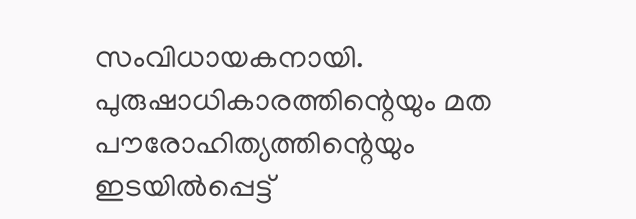സംവിധായകനായി.
പുരുഷാധികാരത്തിന്റെയും മത പൗരോഹിത്യത്തിന്റെയും ഇടയിൽപ്പെട്ട്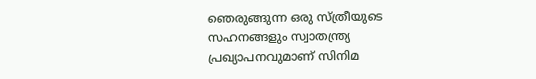ഞെരുങ്ങുന്ന ഒരു സ്ത്രീയുടെ സഹനങ്ങളും സ്വാതന്ത്ര്യ പ്രഖ്യാപനവുമാണ് സിനിമ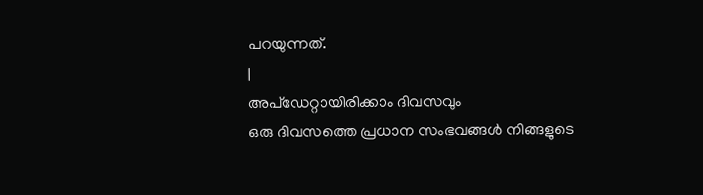പറയുന്നത്.
|
അപ്ഡേറ്റായിരിക്കാം ദിവസവും
ഒരു ദിവസത്തെ പ്രധാന സംഭവങ്ങൾ നിങ്ങളുടെ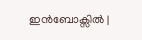ഇൻബോക്സിൽ |